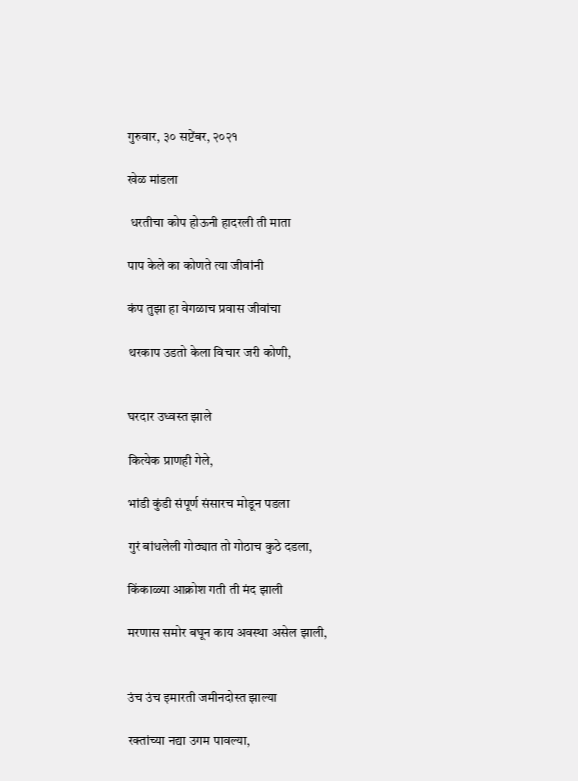गुरुवार, ३० सप्टेंबर, २०२१

खेळ मांडला

 धरतीचा कोप होऊनी हादरली ती माता

पाप केले का कोणते त्या जीवांनी

कंप तुझा हा वेगळाच प्रवास जीवांचा

थरकाप उडतो केला विचार जरी कोणी,


घरदार उध्वस्त झाले

कित्येक प्राणही गेले,

भांडी कुंडी संपूर्ण संसारच मोडून पडला

गुरं बांधलेली गोठ्यात तो गोठाच कुठे दडला,

किंकाळ्या आक्रोश गती ती मंद झाली

मरणास समोर बघून काय अवस्था असेल झाली,


उंच उंच इमारती जमीनदोस्त झाल्या

रक्तांच्या नद्या उगम पावल्या,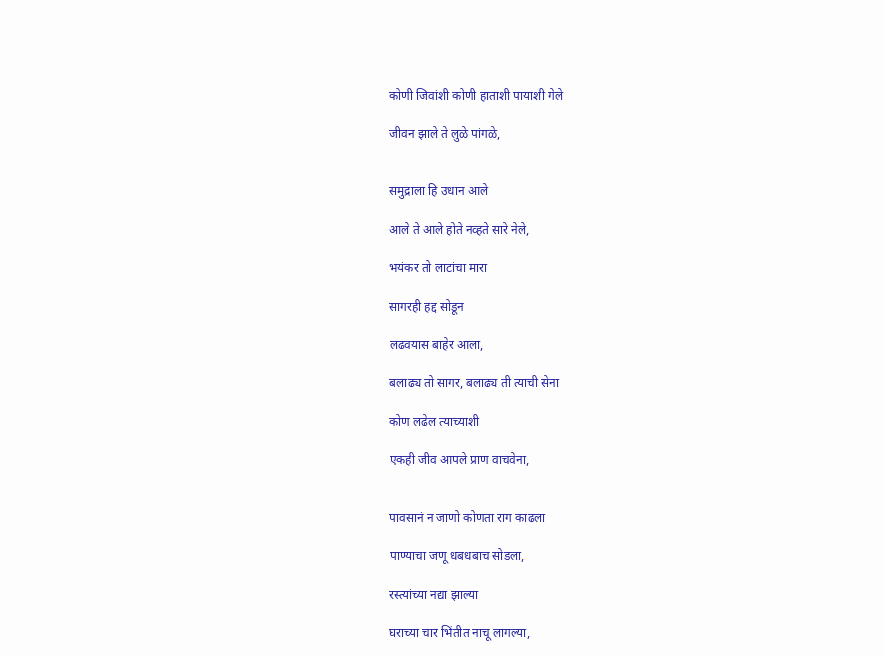कोणी जिवांशी कोणी हाताशी पायाशी गेले

जीवन झाले ते लुळे पांगळे,


समुद्राला हि उधान आले

आले ते आले होते नव्हते सारे नेले,

भयंकर तो लाटांचा मारा

सागरही हद्द सोडून

लढवयास बाहेर आला,

बलाढ्य तो सागर, बलाढ्य ती त्याची सेना

कोण लढेल त्याच्याशी

एकही जीव आपले प्राण वाचवेना,


पावसानं न जाणो कोणता राग काढला

पाण्याचा जणू धबधबाच सोडला,

रस्त्यांच्या नद्या झाल्या

घराच्या चार भिंतीत नाचू लागल्या,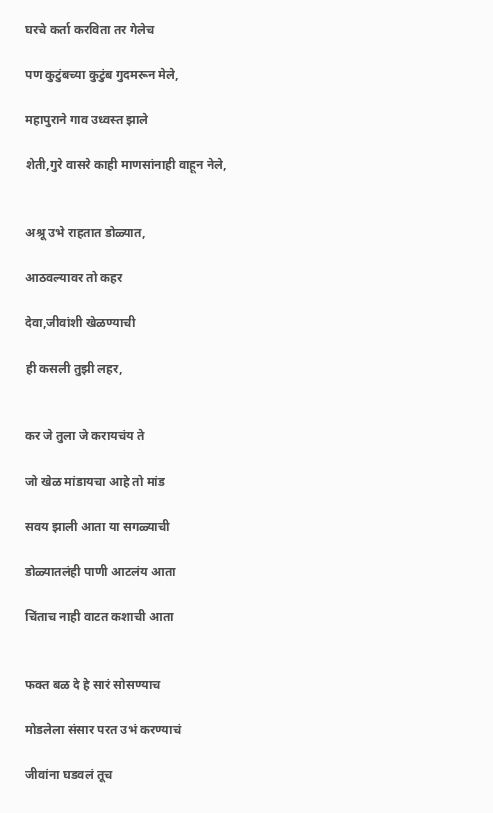घरचे कर्ता करविता तर गेलेच

पण कुटुंबच्या कुटुंब गुदमरून मेले,

महापुराने गाव उध्वस्त झाले

शेती,गुरे वासरे काही माणसांनाही वाहून नेले,


अश्रू उभे राहतात डोळ्यात,

आठवल्यावर तो कहर

देवा,जीवांशी खेळण्याची

ही कसली तुझी लहर,


कर जे तुला जे करायचंय ते

जो खेळ मांडायचा आहे तो मांड

सवय झाली आता या सगळ्याची

डोळ्यातलंही पाणी आटलंय आता

चिंताच नाही वाटत कशाची आता


फक्त बळ दे हे सारं सोसण्याच

मोडलेला संसार परत उभं करण्याचं

जीवांना घडवलं तूच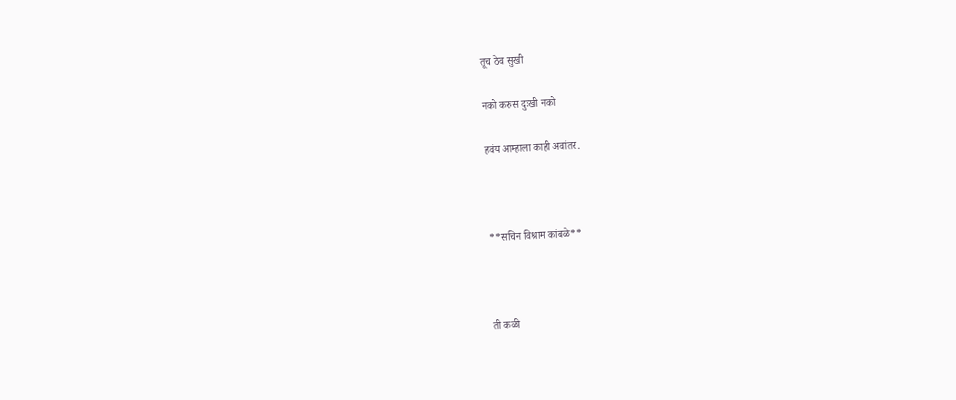तूच ठेव सुखी

नको करुस दुःखी नको

हवंय आम्हाला काही अवांतर.



**सचिन विश्राम कांबळे**



ती कळी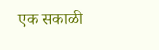एक सकाळी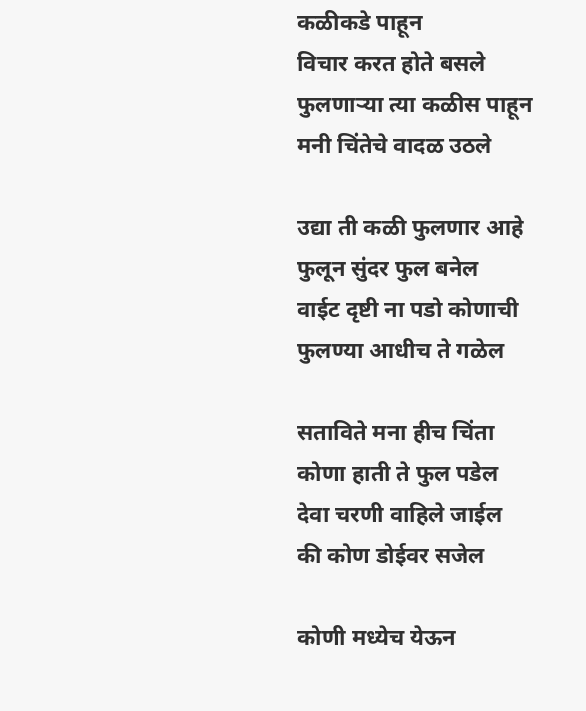कळीकडे पाहून
विचार करत होते बसले
फुलणाऱ्या त्या कळीस पाहून
मनी चिंतेचे वादळ उठले

उद्या ती कळी फुलणार आहे
फुलून सुंदर फुल बनेल
वाईट दृष्टी ना पडो कोणाची
फुलण्या आधीच ते गळेल

सताविते मना हीच चिंता
कोणा हाती ते फुल पडेल
देवा चरणी वाहिले जाईल
की कोण डोईवर सजेल

कोणी मध्येच येऊन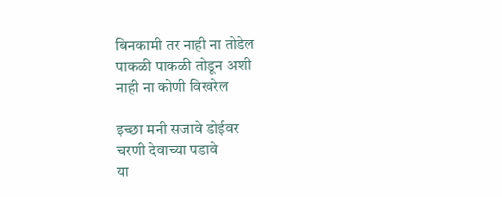बिनकामी तर नाही ना तोडेल
पाकळी पाकळी तोडून अशी
नाही ना कोणी विखरेल

इच्छा मनी सजावे डोईवर
चरणी देवाच्या पडावे
या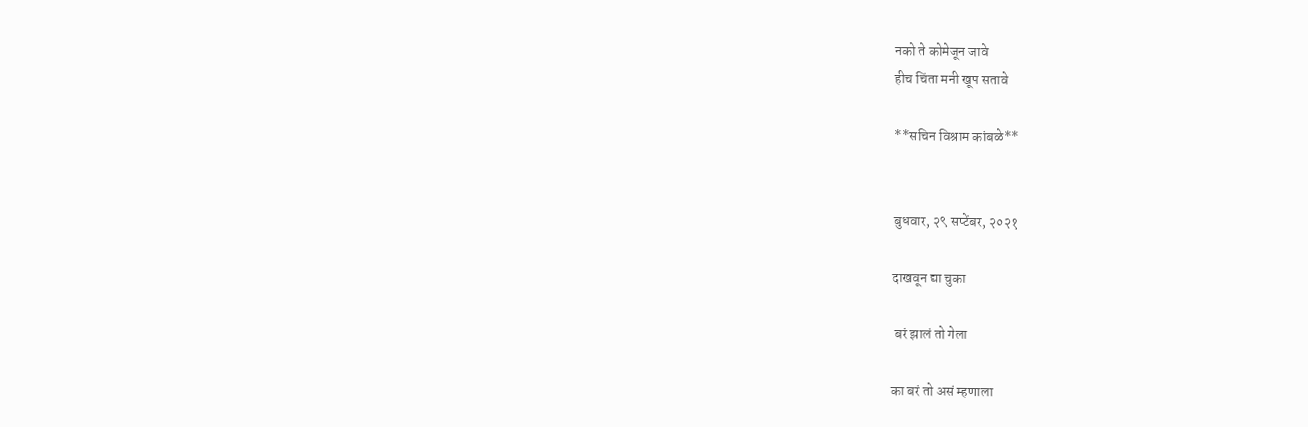नको ते कोमेजून जावे
हीच चिंता मनी खूप सतावे

**सचिन विश्राम कांबळे**


बुधवार, २९ सप्टेंबर, २०२१

दाखवून द्या चुका

 बरं झालं तो गेला

का बरं तो असं म्हणाला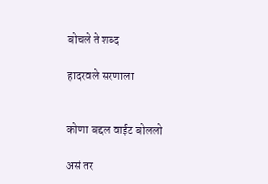बोचले ते शब्द

हादरवले सरणाला


कोणा बद्दल वाईट बोललो

असं तर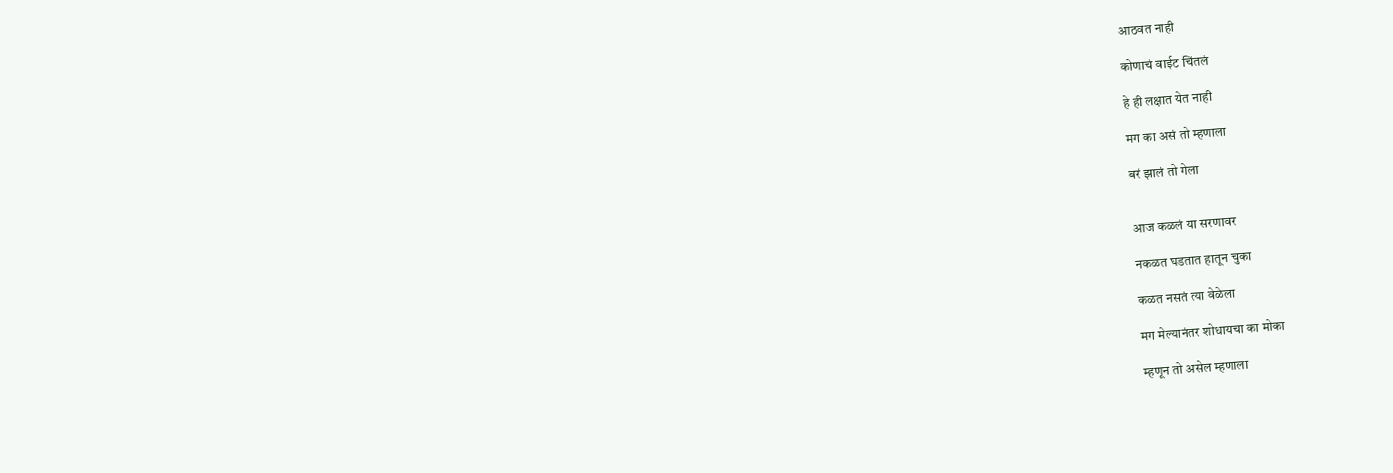आठवत नाही

कोणाचं वाईट चिंतलं

हे ही लक्षात येत नाही

मग का असं तो म्हणाला

बरं झालं तो गेला


आज कळलं या सरणावर

नकळत घडतात हातून चुका

कळत नसतं त्या वेळेला

मग मेल्यानंतर शोधायचा का मोका

म्हणून तो असेल म्हणाला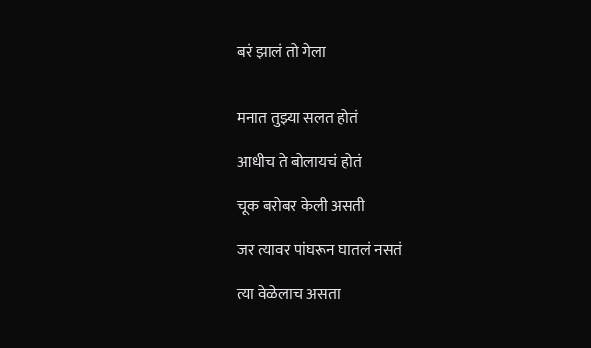बरं झालं तो गेला


मनात तुझ्या सलत होतं

आधीच ते बोलायचं होतं

चूक बरोबर केली असती

जर त्यावर पांघरून घातलं नसतं

त्या वेळेलाच असता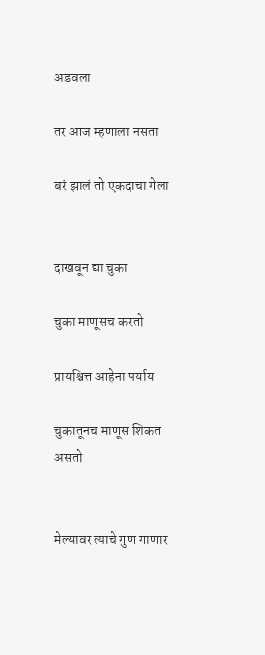अडवला

तर आज म्हणाला नसता

बरं झालं तो एकदाचा गेला


दाखवून द्या चुका

चुका माणूसच करतो

प्रायश्चित्त आहेना पर्याय

चुकातूनच माणूस शिकत असतो


मेल्यावर त्याचे गुण गाणार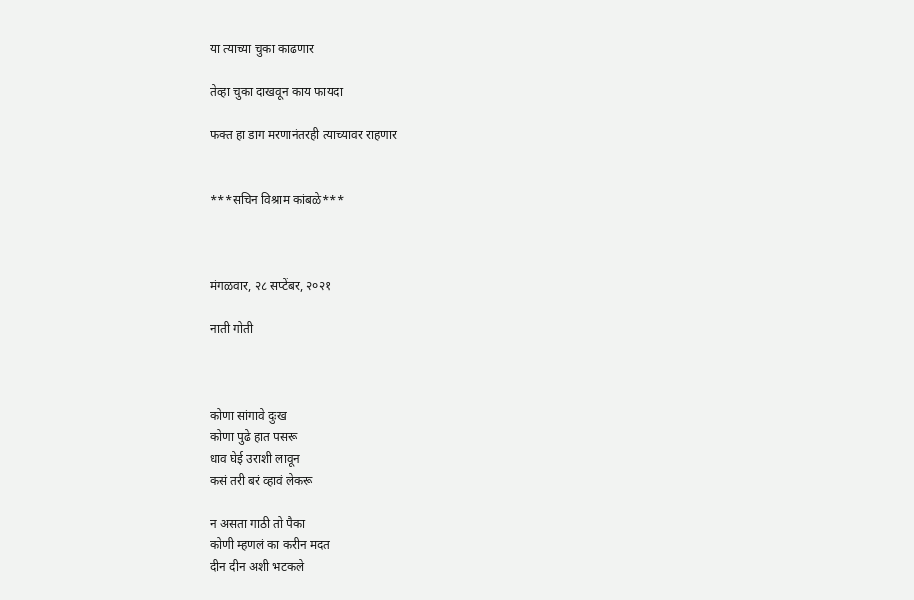या त्याच्या चुका काढणार

तेव्हा चुका दाखवून काय फायदा

फक्त हा डाग मरणानंतरही त्याच्यावर राहणार


***सचिन विश्राम कांबळे***



मंगळवार, २८ सप्टेंबर, २०२१

नाती गोती



कोणा सांगावे दुःख
कोणा पुढे हात पसरू
धाव घेई उराशी लावून
कसं तरी बरं व्हावं लेकरू

न असता गाठी तो पैका
कोणी म्हणलं का करीन मदत
दीन दीन अशी भटकले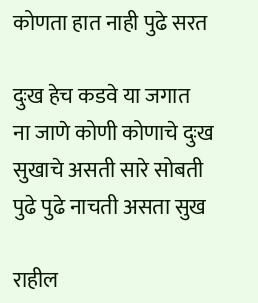कोणता हात नाही पुढे सरत

दुःख हेच कडवे या जगात
ना जाणे कोणी कोणाचे दुःख
सुखाचे असती सारे सोबती
पुढे पुढे नाचती असता सुख

राहील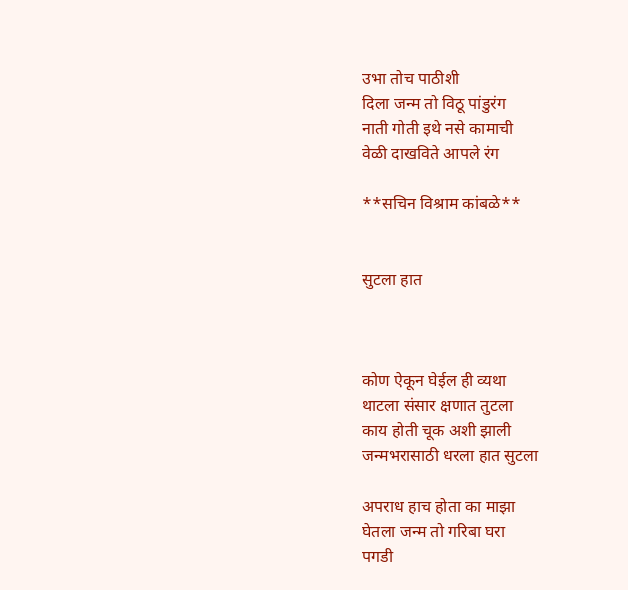उभा तोच पाठीशी
दिला जन्म तो विठू पांडुरंग
नाती गोती इथे नसे कामाची
वेळी दाखविते आपले रंग

**सचिन विश्राम कांबळे**


सुटला हात



कोण ऐकून घेईल ही व्यथा
थाटला संसार क्षणात तुटला
काय होती चूक अशी झाली
जन्मभरासाठी धरला हात सुटला

अपराध हाच होता का माझा
घेतला जन्म तो गरिबा घरा
पगडी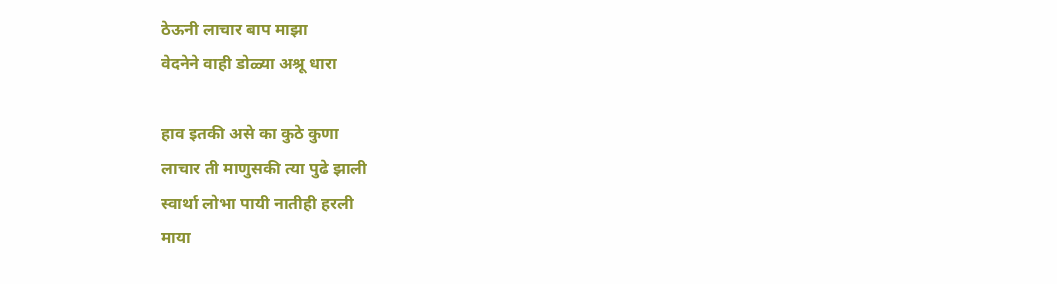ठेऊनी लाचार बाप माझा
वेदनेने वाही डोळ्या अश्रू धारा

हाव इतकी असे का कुठे कुणा
लाचार ती माणुसकी त्या पुढे झाली
स्वार्था लोभा पायी नातीही हरली
माया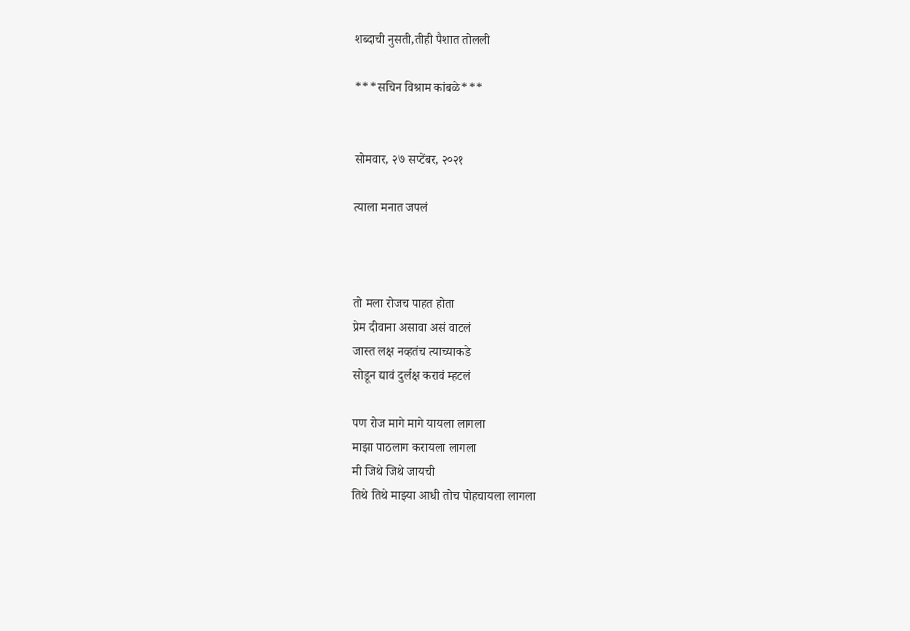शब्दाची नुसती,तीही पैशात तोलली

***सचिन विश्राम कांबळे***


सोमवार, २७ सप्टेंबर, २०२१

त्याला मनात जपलं



तो मला रोजच पाहत होता
प्रेम दीवाना असावा असं वाटलं
जास्त लक्ष नव्हतंच त्याच्याकडे
सोडून द्यावं दुर्लक्ष करावं म्हटलं

पण रोज मागे मागे यायला लागला
माझा पाठलाग करायला लागला
मी जिथे जिथे जायची
तिथे तिथे माझ्या आधी तोच पोहचायला लागला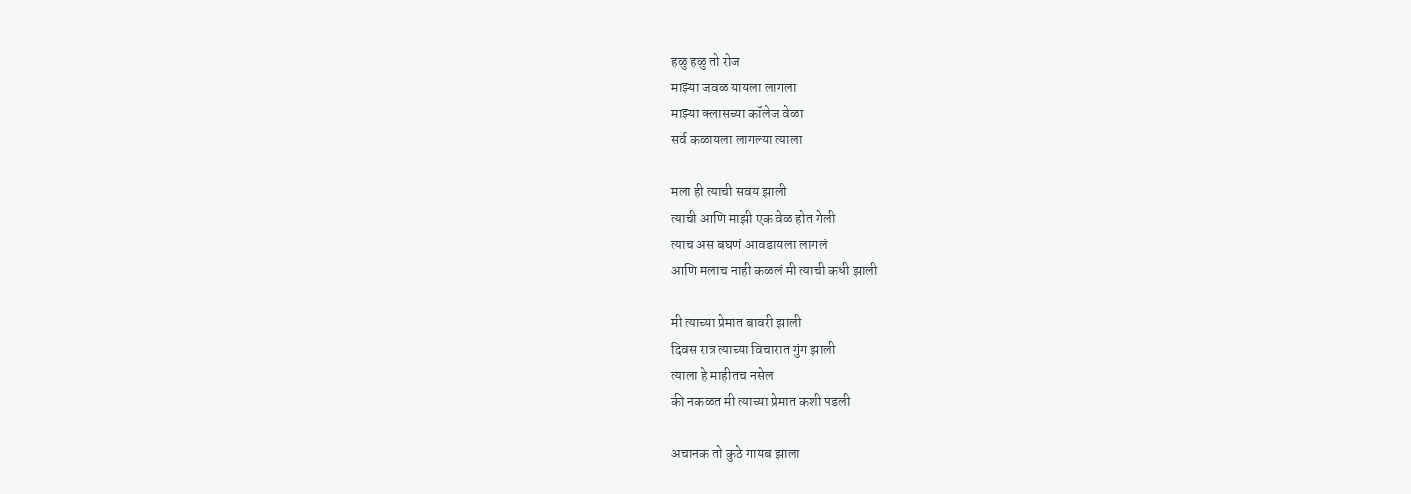हळु हळु तो रोज
माझ्या जवळ यायला लागला
माझ्या क्लासच्या कॉलेज वेळा
सर्व कळायला लागल्या त्याला

मला ही त्याची सवय झाली
त्याची आणि माझी एक वेळ होत गेली
त्याच अस बघणं आवडायला लागलं
आणि मलाच नाही कळलं मी त्याची कधी झाली

मी त्याच्या प्रेमात बावरी झाली
दिवस रात्र त्याच्या विचारात गुंग झाली
त्याला हे माहीतच नसेल
की नकळत मी त्याच्या प्रेमात कशी पडली

अचानक तो कुठे गायब झाला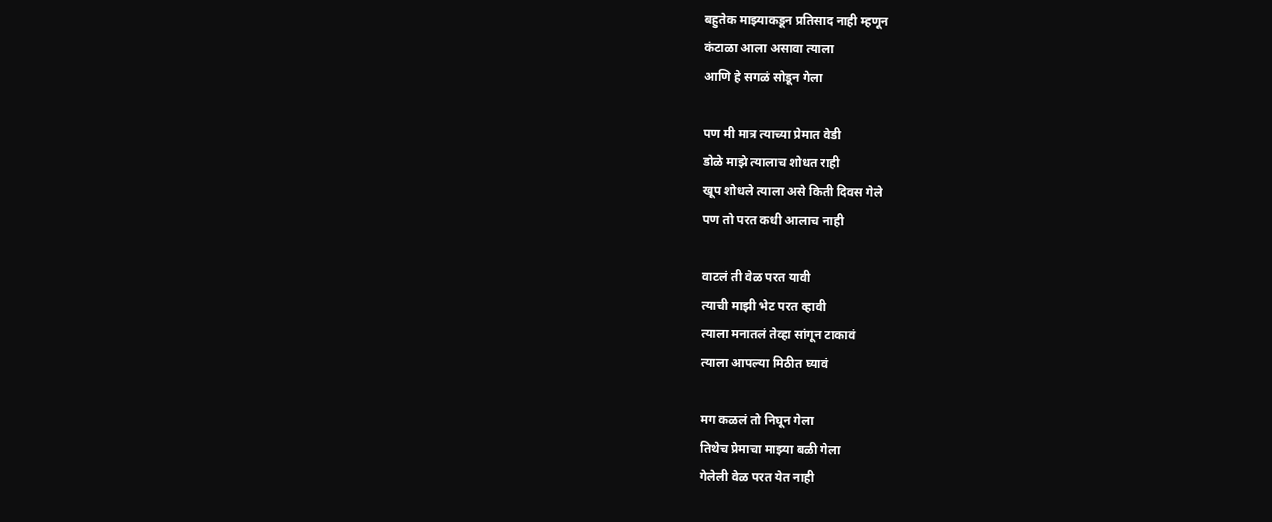बहुतेक माझ्याकडून प्रतिसाद नाही म्हणून
कंटाळा आला असावा त्याला
आणि हे सगळं सोडून गेला

पण मी मात्र त्याच्या प्रेमात वेडी
डोळे माझे त्यालाच शोधत राही
खूप शोधले त्याला असे किती दिवस गेले
पण तो परत कधी आलाच नाही

वाटलं ती वेळ परत यावी
त्याची माझी भेट परत व्हावी
त्याला मनातलं तेव्हा सांगून टाकावं
त्याला आपल्या मिठीत घ्यावं

मग कळलं तो निघून गेला
तिथेच प्रेमाचा माझ्या बळी गेला
गेलेली वेळ परत येत नाही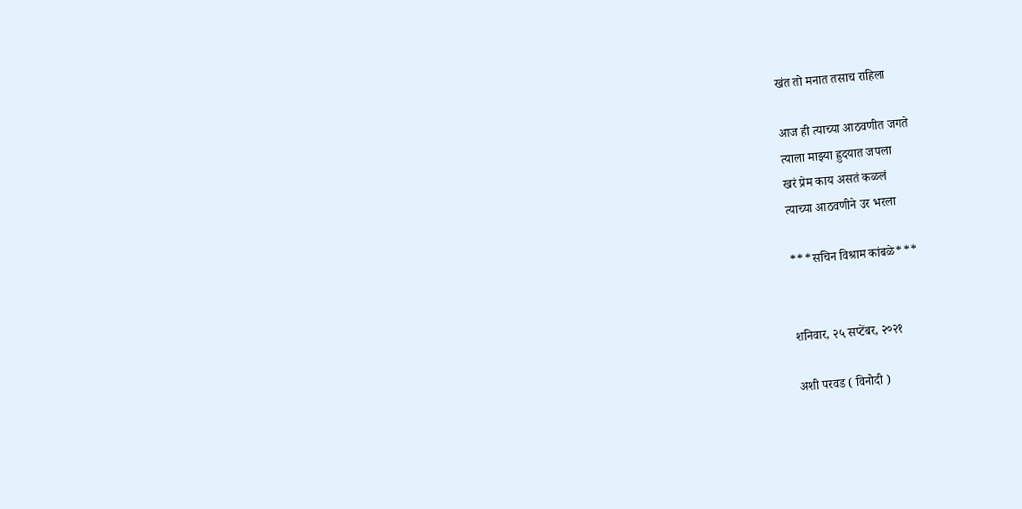खंत तो मनात तसाच राहिला

आज ही त्याच्या आठवणीत जगते
त्याला माझ्या ह्रुदयात जपला
खरं प्रेम काय असतं कळलं
त्याच्या आठवणीने उर भरला

***सचिन विश्राम कांबळे***


शनिवार, २५ सप्टेंबर, २०२१

अशी परवड ( विनोदी )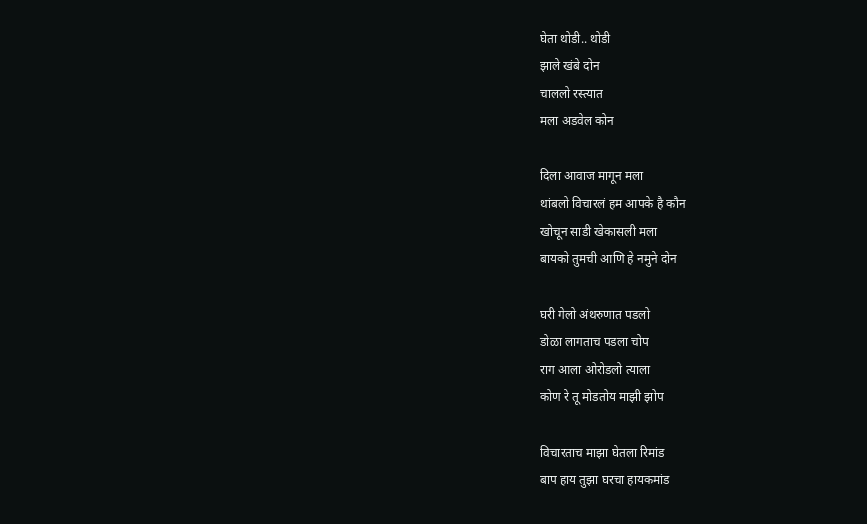घेता थोडी.. थोडी
झाले खंबे दोन
चाललो रस्त्यात
मला अडवेल कोन

दिला आवाज मागून मला
थांबलो विचारलं हम आपके है कौन
खोचून साडी खेकासली मला
बायको तुमची आणि हे नमुने दोन

घरी गेलो अंथरुणात पडलो
डोळा लागताच पडला चोप
राग आला ओरोडलो त्याला
कोण रे तू मोडतोय माझी झोप

विचारताच माझा घेतला रिमांड
बाप हाय तुझा घरचा हायकमांड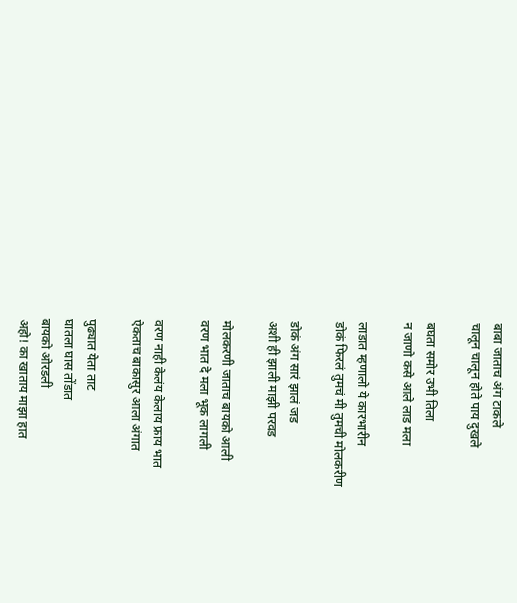बाबा जाताच अंग टाकले
चालून चालून होते पाय दुखले

बघता समोर उभी तिला
न जाणो कसे आले लाड मला

लाडात म्हणालो ये कारभारीन
डोकं फिरलं तुमचं मी तुमची मोलकरीण

डोकं अंग सारं झालं जड
अशी ही झाली माझी परवड

मोलकरणी जाताच बायको आली
वरण भात दे मला भूक लागली

वरण नाही केलंय केलाय फ्राय भात
ऐकताच बाकासुर आला अंगात

पुढ्यात येता ताट
घातला घास तोंडात
बायको ओरडली
अहो! का खाताय माझा हात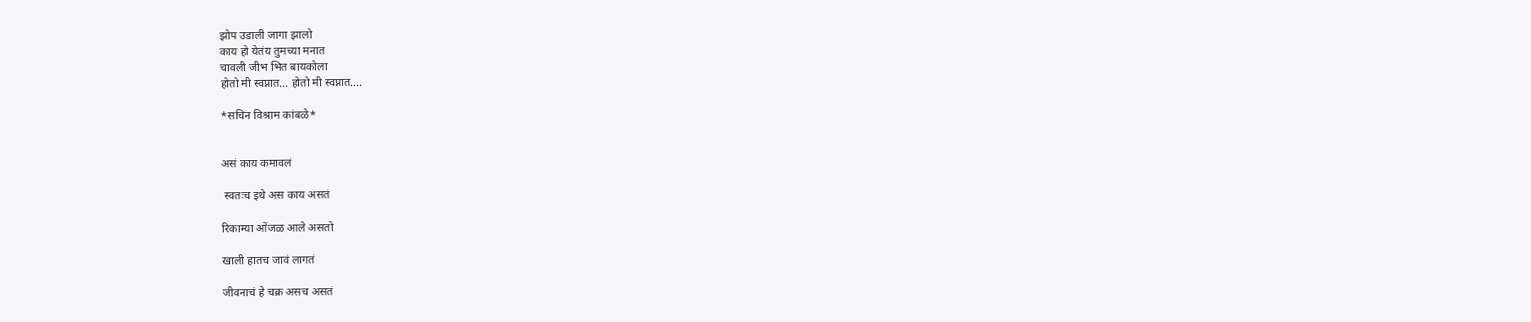झोप उडाली जागा झालो
काय हो येतंय तुमच्या मनात
चावली जीभ भित बायकोला
होतो मी स्वप्नात... होतो मी स्वप्नात....

*सचिन विश्राम कांबळे*


असं काय कमावलं

 स्वतःच इथे अस काय असतं

रिकाम्या ओंजळ आले असतो

खाली हातच जावं लागतं

जीवनाचं हे चक्र असच असतं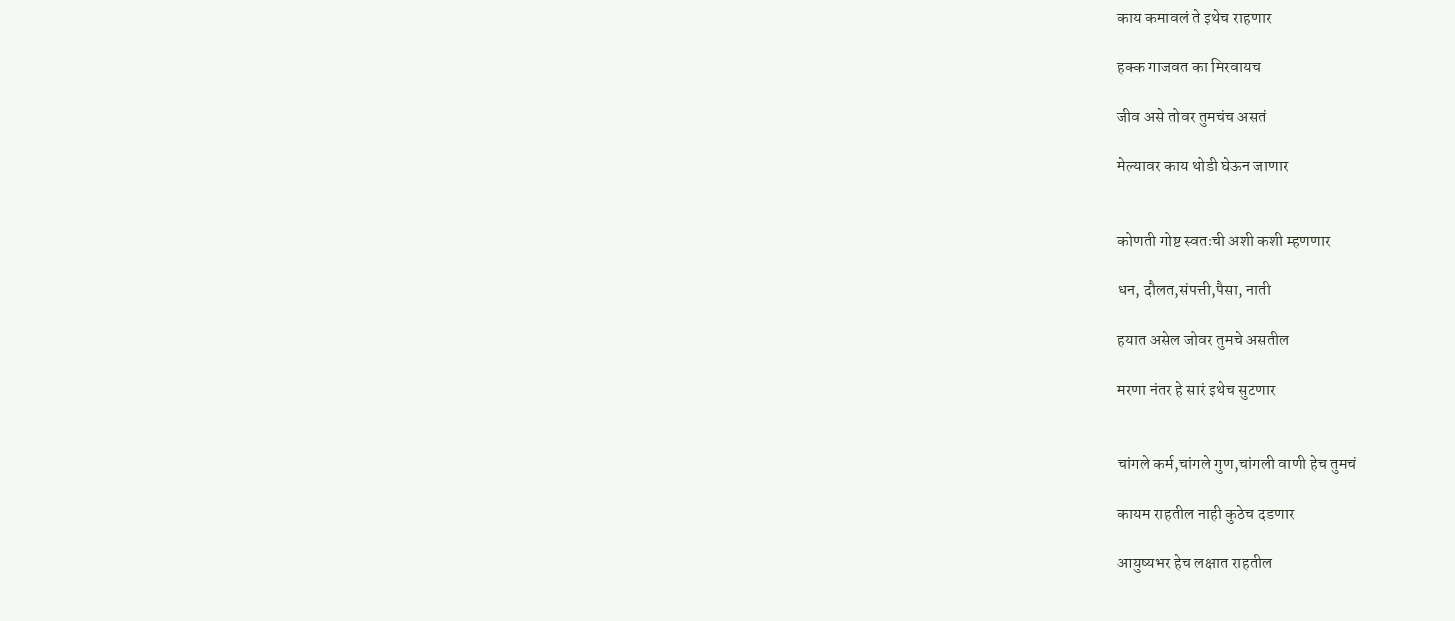काय कमावलं ते इथेच राहणार

हक्क गाजवत का मिरवायच

जीव असे तोवर तुमचंच असतं

मेल्यावर काय थोडी घेऊन जाणार


कोणती गोष्ट स्वतःची अशी कशी म्हणणार

धन, दौलत,संपत्ती,पैसा, नाती

हयात असेल जोवर तुमचे असतील

मरणा नंतर हे सारं इथेच सुटणार


चांगले कर्म,चांगले गुण,चांगली वाणी हेच तुमचं

कायम राहतील नाही कुठेच दडणार

आयुष्यभर हेच लक्षात राहतील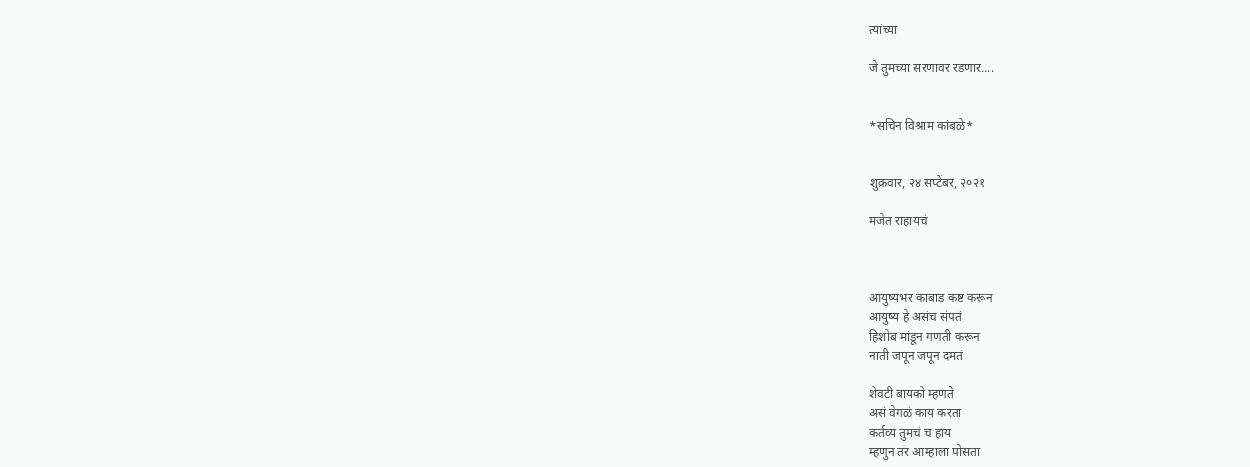त्यांच्या

जे तुमच्या सरणावर रडणार....


*सचिन विश्राम कांबळे*


शुक्रवार, २४ सप्टेंबर, २०२१

मजेत राहायचं



आयुष्यभर काबाड कष्ट करून
आयुष्य हे असंच संपतं
हिशोब मांडून गणती करून
नाती जपून जपून दमतं

शेवटी बायको म्हणते
असं वेगळं काय करता
कर्तव्य तुमचं च हाय
म्हणुन तर आम्हाला पोसता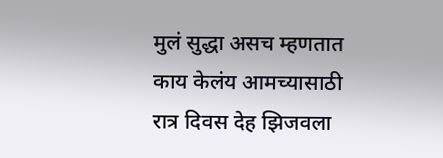मुलं सुद्धा असच म्हणतात
काय केलंय आमच्यासाठी
रात्र दिवस देह झिजवला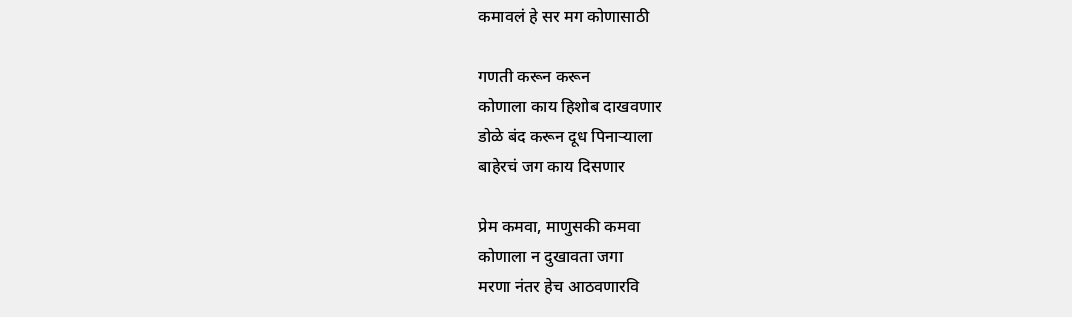कमावलं हे सर मग कोणासाठी

गणती करून करून
कोणाला काय हिशोब दाखवणार
डोळे बंद करून दूध पिनाऱ्याला
बाहेरचं जग काय दिसणार

प्रेम कमवा, माणुसकी कमवा
कोणाला न दुखावता जगा
मरणा नंतर हेच आठवणारवि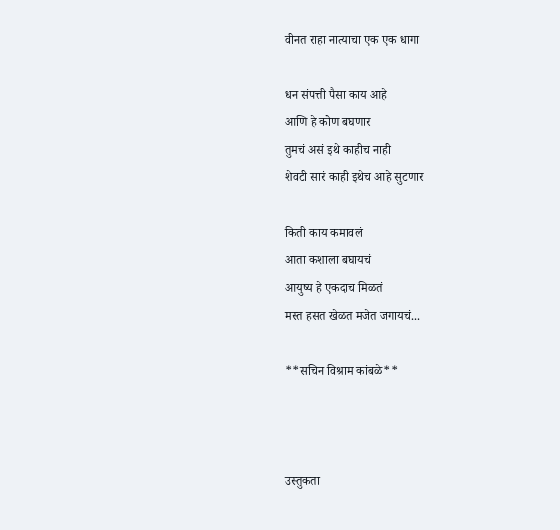वीनत राहा नात्याचा एक एक धागा

धन संपत्ती पैसा काय आहे
आणि हे कोण बघणार
तुमचं असं इथे काहीच नाही
शेवटी सारं काही इथेच आहे सुटणार

किती काय कमावलं
आता कशाला बघायचं
आयुष्य हे एकदाच मिळतं
मस्त हसत खेळत मजेत जगायचं...

**सचिन विश्राम कांबळे**



उस्तुकता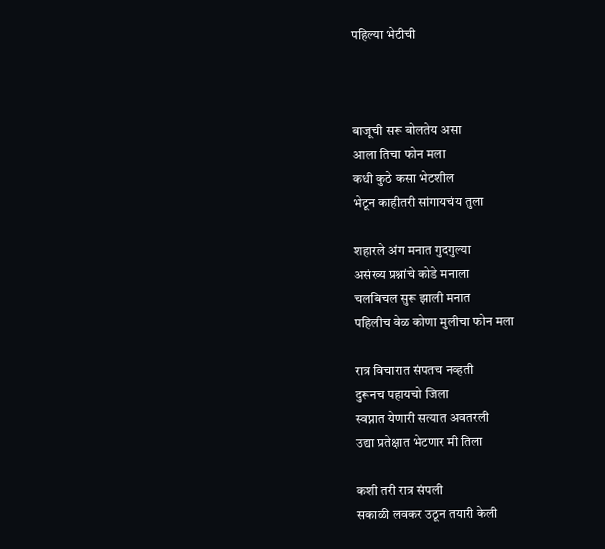पहिल्या भेटीची



बाजूची सरू बोलतेय असा
आला तिचा फोन मला
कधी कुठे कसा भेटशील
भेटून काहीतरी सांगायचंय तुला

शहारले अंग मनात गुदगुल्या
असंख्य प्रश्नांचे कोडे मनाला
चलबिचल सुरू झाली मनात
पहिलीच वेळ कोणा मुलीचा फोन मला

रात्र विचारात संपतच नव्हती
दुरूनच पहायचो जिला
स्वप्नात येणारी सत्यात अवतरली
उद्या प्रतेक्षात भेटणार मी तिला

कशी तरी रात्र संपली
सकाळी लवकर उठून तयारी केली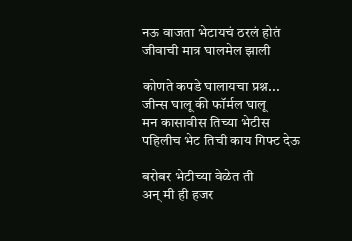नऊ वाजता भेटायचं ठरलं होतं
जीवाची मात्र घालमेल झाली

कोणते कपडे घालायचा प्रश्न...
जीन्स घालू की फॉर्मल घालू
मन कासावीस तिच्या भेटीस
पहिलीच भेट तिची काय गिफ्ट देऊ

बरोबर भेटीच्या वेळेत ती
अन् मी ही हजर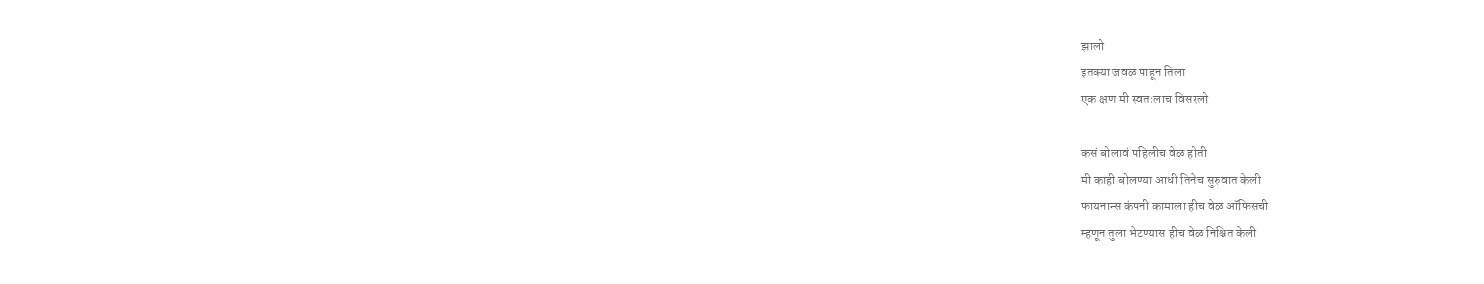झालो
इतक्या जवळ पाहून तिला
एक क्षण मी स्वतःलाच विसरलो

कसं बोलावं पहिलीच वेळ होती
मी काही बोलण्या आधी तिनेच सुरुवात केली
फायनान्स कंपनी कामाला हीच वेळ ऑफिसची
म्हणून तुला भेटण्यास हीच वेळ निश्चित केली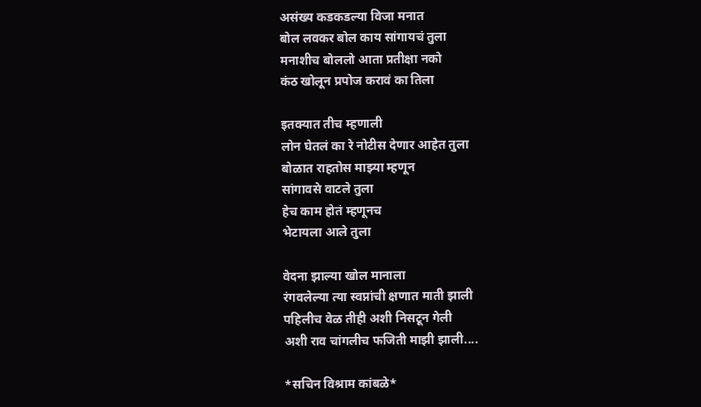असंख्य कडकडल्या विजा मनात
बोल लवकर बोल काय सांगायचं तुला
मनाशीच बोललो आता प्रतीक्षा नको
कंठ खोलून प्रपोज करावं का तिला

इतक्यात तीच म्हणाली
लोन घेतलं का रे नोटीस देणार आहेत तुला
बोळात राहतोस माझ्या म्हणून
सांगावसे वाटले तुला
हेच काम होतं म्हणूनच
भेटायला आले तुला

वेदना झाल्या खोल मानाला
रंगवलेल्या त्या स्वप्नांची क्षणात माती झाली
पहिलीच वेळ तीही अशी निसटून गेली
अशी राव चांगलीच फजिती माझी झाली....

*सचिन विश्राम कांबळे*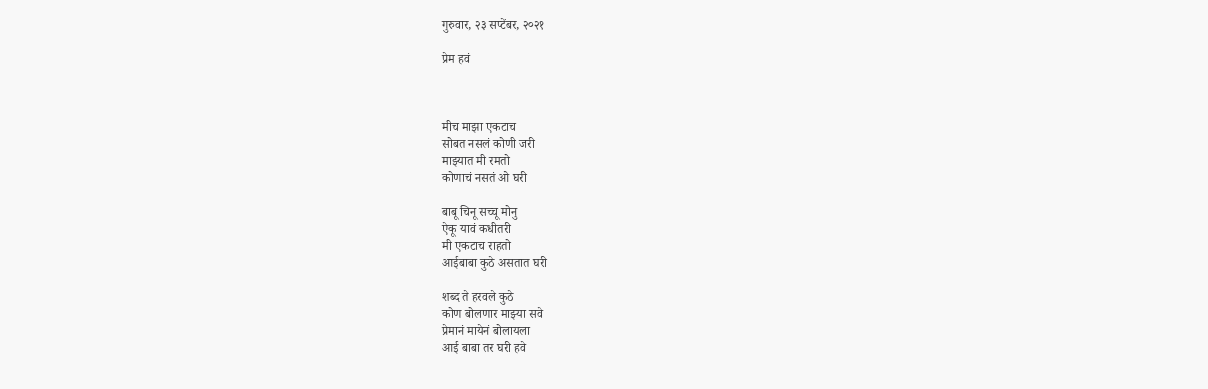गुरुवार, २३ सप्टेंबर, २०२१

प्रेम हवं



मीच माझा एकटाच
सोबत नसलं कोणी जरी
माझ्यात मी रमतो
कोणाचं नसतं ओ घरी

बाबू चिनू सच्चू मोनु
ऐकू यावं कधीतरी
मी एकटाच राहतो
आईबाबा कुठे असतात घरी

शब्द ते हरवले कुठे
कोण बोलणार माझ्या सवे
प्रेमानं मायेनं बोलायला
आई बाबा तर घरी हवे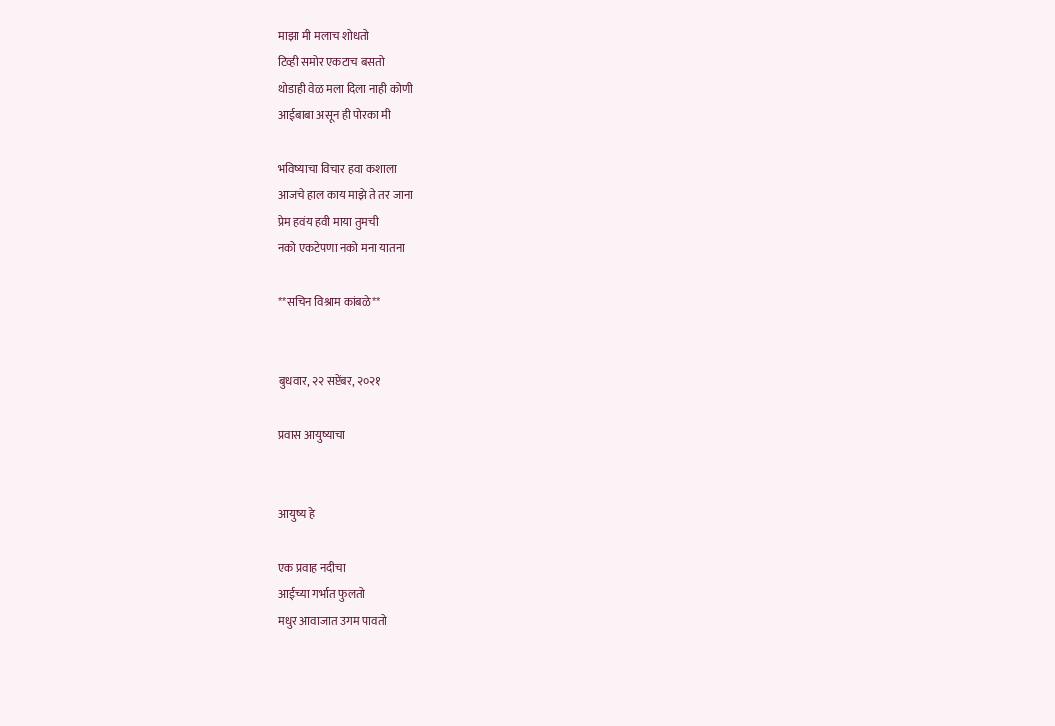माझा मी मलाच शोधतो
टिव्ही समोर एकटाच बसतो
थोडाही वेळ मला दिला नाही कोणी
आईबाबा असून ही पोरका मी

भविष्याचा विचार हवा कशाला
आजचे हाल काय माझे ते तर जाना
प्रेम हवंय हवी माया तुमची
नको एकटेपणा नको मना यातना

**सचिन विश्राम कांबळे**


बुधवार, २२ सप्टेंबर, २०२१

प्रवास आयुष्याचा


आयुष्य हे

एक प्रवाह नदीचा
आईच्या गर्भात फुलतो
मधुर आवाजात उगम पावतो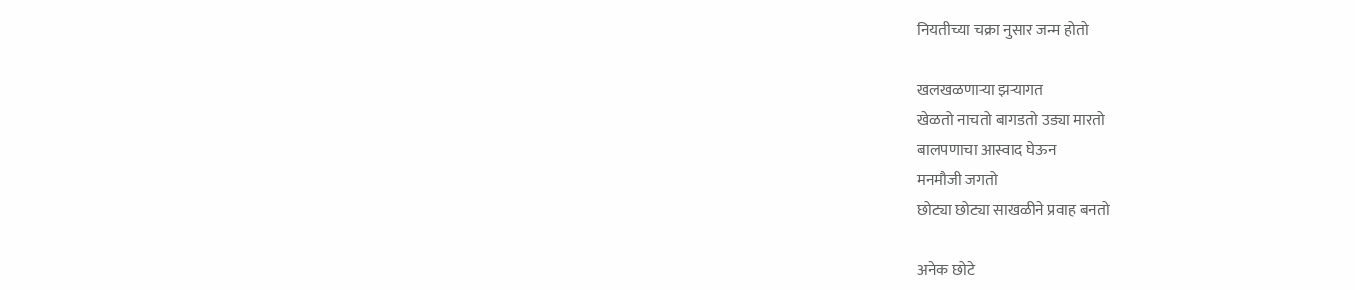नियतीच्या चक्रा नुसार जन्म होतो

खलखळणाऱ्या झऱ्यागत
खेळतो नाचतो बागडतो उड्या मारतो
बालपणाचा आस्वाद घेऊन
मनमौजी जगतो
छोट्या छोट्या साखळीने प्रवाह बनतो

अनेक छोटे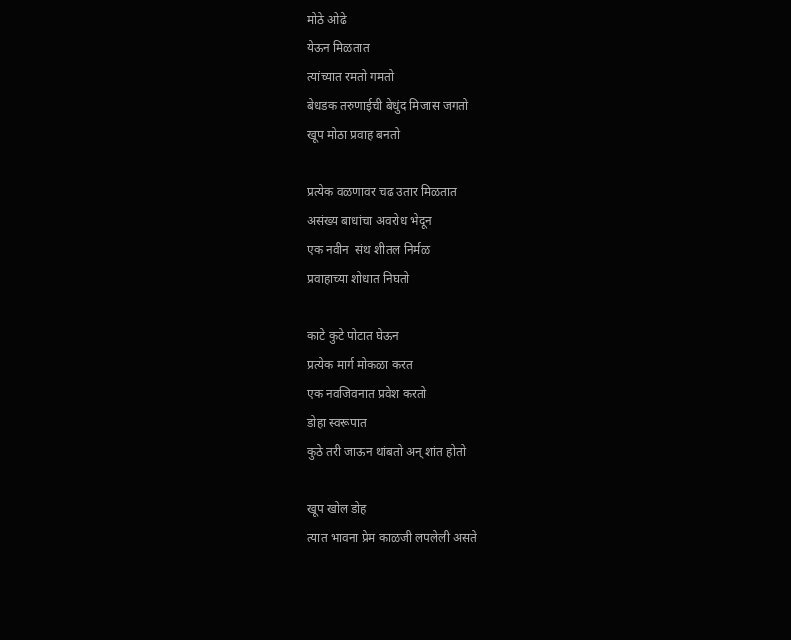मोठे ओढे
येऊन मिळतात
त्यांच्यात रमतो गमतो
बेधडक तरुणाईची बेधुंद मिजास जगतो
खूप मोठा प्रवाह बनतो

प्रत्येक वळणावर चढ उतार मिळतात
असंख्य बाधांचा अवरोध भेदून
एक नवीन  संथ शीतल निर्मळ
प्रवाहाच्या शोधात निघतो

काटे कुटे पोटात घेऊन
प्रत्येक मार्ग मोकळा करत
एक नवजिवनात प्रवेश करतो
डोहा स्वरूपात
कुठे तरी जाऊन थांबतो अन् शांत होतो

खूप खोल डोह
त्यात भावना प्रेम काळजी लपलेली असते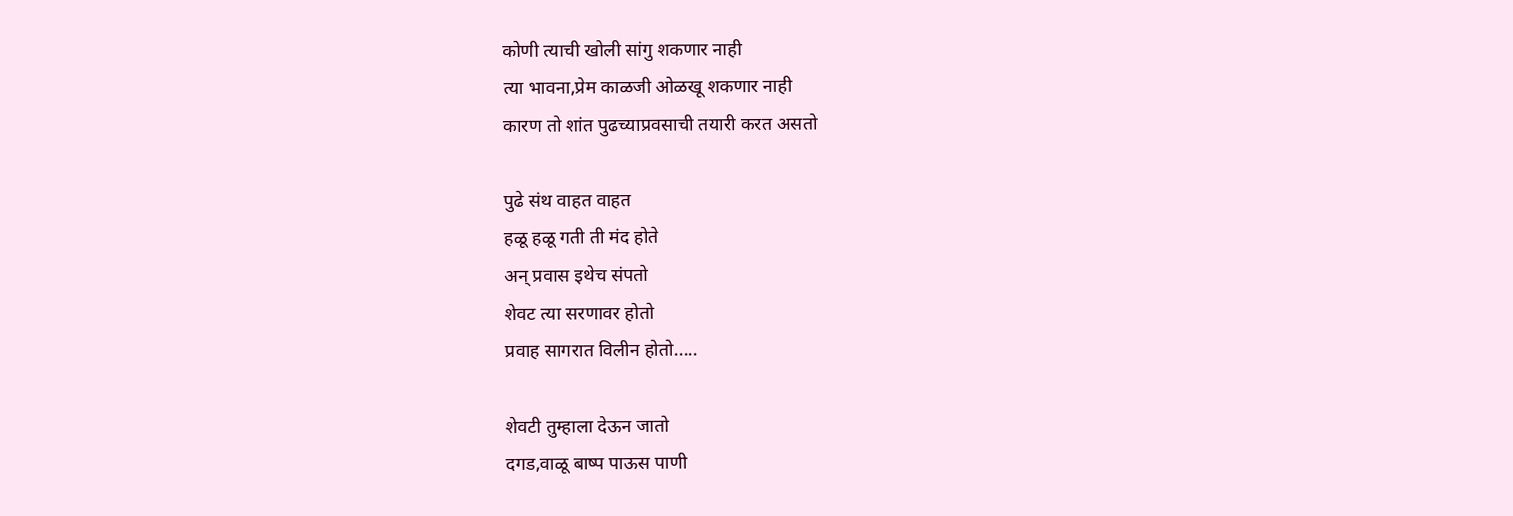कोणी त्याची खोली सांगु शकणार नाही
त्या भावना,प्रेम काळजी ओळखू शकणार नाही
कारण तो शांत पुढच्याप्रवसाची तयारी करत असतो

पुढे संथ वाहत वाहत
हळू हळू गती ती मंद होते
अन् प्रवास इथेच संपतो
शेवट त्या सरणावर होतो
प्रवाह सागरात विलीन होतो.....

शेवटी तुम्हाला देऊन जातो
दगड,वाळू बाष्प पाऊस पाणी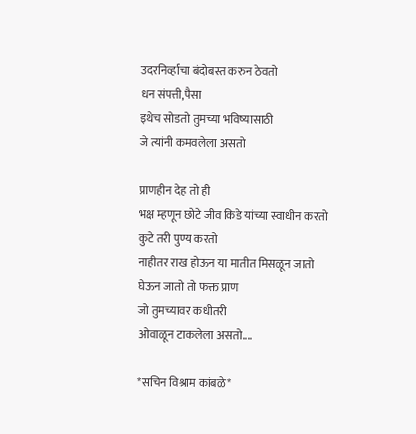उदरनिर्व्हाचा बंदोबस्त करुन ठेवतो
धन संपत्ती,पैसा
इथेच सोडतो तुमच्या भविष्यासाठी
जे त्यांनी कमवलेला असतो

प्राणहीन देह तो ही
भक्ष म्हणून छोटे जीव किडे यांच्या स्वाधीन करतो
कुटे तरी पुण्य करतो
नाहीतर राख होऊन या मातीत मिसळून जातो
घेऊन जातो तो फक्त प्राण
जो तुमच्यावर कधीतरी
ओवाळून टाकलेला असतो....

*सचिन विश्राम कांबळे*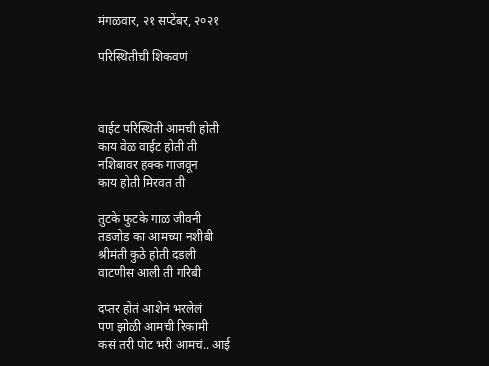मंगळवार, २१ सप्टेंबर, २०२१

परिस्थितीची शिकवणं



वाईट परिस्थिती आमची होती
काय वेळ वाईट होती ती
नशिबावर हक्क गाजवून
काय होती मिरवत ती

तुटके फुटके गाळ जीवनी
तडजोड का आमच्या नशीबी
श्रीमंती कुठे होती दडली
वाटणीस आली ती गरिबी

दप्तर होतं आशेनं भरलेलं
पण झोळी आमची रिकामी
कसं तरी पोट भरी आमचं.. आई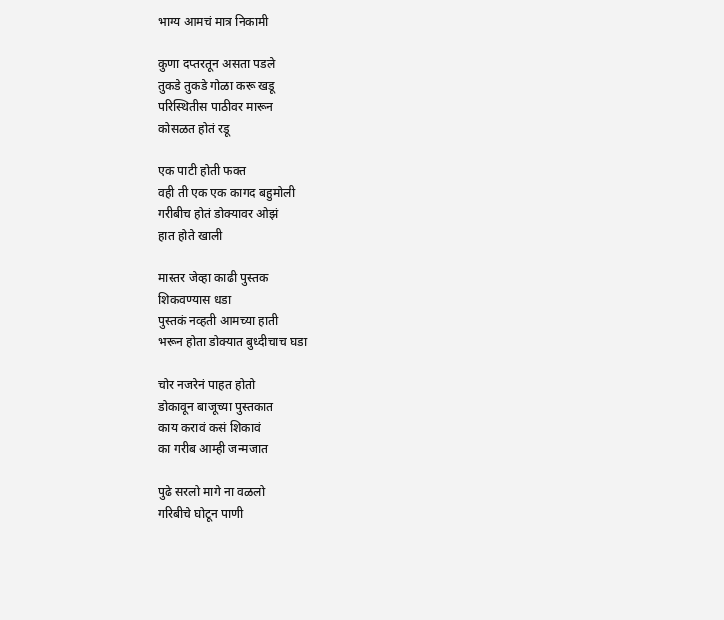भाग्य आमचं मात्र निकामी

कुणा दप्तरतून असता पडले
तुकडे तुकडे गोळा करू खडू
परिस्थितीस पाठीवर मारून
कोसळत होतं रडू

एक पाटी होती फक्त
वही ती एक एक कागद बहुमोली
गरीबीच होतं डोक्यावर ओझं
हात होते खाली

मास्तर जेव्हा काढी पुस्तक
शिकवण्यास धडा
पुस्तकं नव्हती आमच्या हाती
भरून होता डोक्यात बुध्दीचाच घडा

चोर नजरेनं पाहत होतो
डोकावून बाजूच्या पुस्तकात
काय करावं कसं शिकावं
का गरीब आम्ही जन्मजात

पुढे सरलो मागे ना वळलो
गरिबीचे घोटून पाणी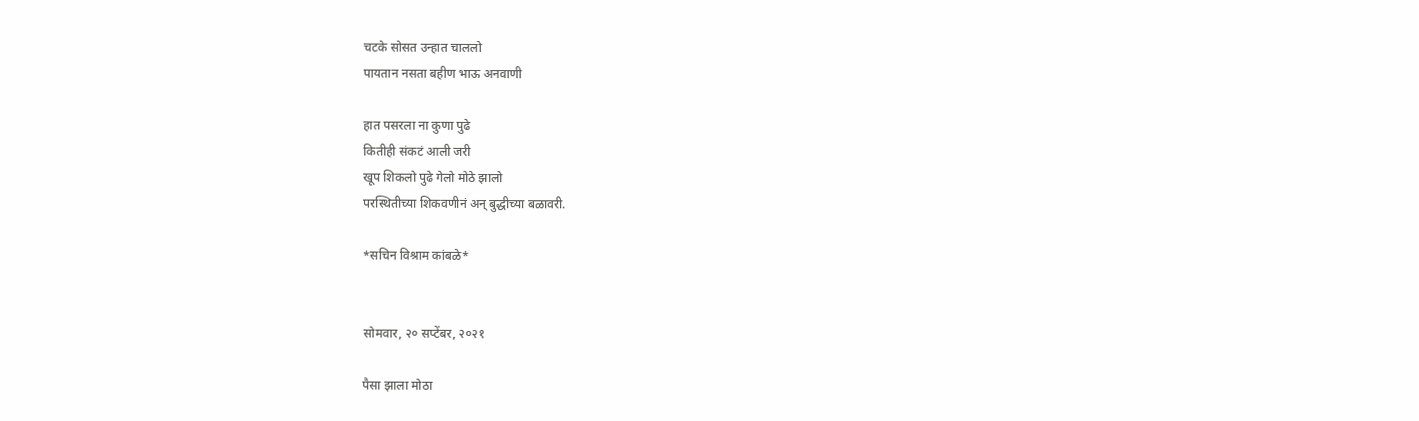चटके सोसत उन्हात चाललो
पायतान नसता बहीण भाऊ अनवाणी

हात पसरला ना कुणा पुढे
कितीही संकटं आली जरी
खूप शिकलो पुढे गेलो मोठे झालो
परस्थितीच्या शिकवणीनं अन् बुद्धीच्या बळावरी.

*सचिन विश्राम कांबळे*


सोमवार, २० सप्टेंबर, २०२१

पैसा झाला मोठा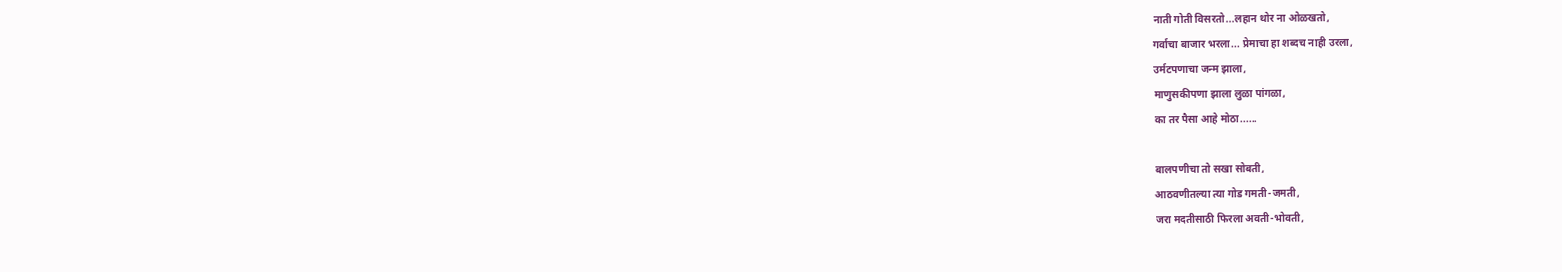नाती गोती विसरतो...लहान थोर ना ओळखतो,
गर्वाचा बाजार भरला... प्रेमाचा हा शब्दच नाही उरला,
उर्मटपणाचा जन्म झाला,
माणुसकीपणा झाला लुळा पांगळा,
का तर पैसा आहे मोठा......

बालपणीचा तो सखा सोबती,
आठवणीतल्या त्या गोड गमती-जमती,
जरा मदतीसाठी फिरला अवती-भोवती,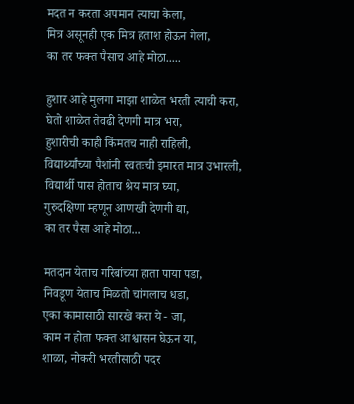मदत न करता अपमान त्याचा केला,
मित्र असूनही एक मित्र हताश होऊन गेला,
का तर फक्त पैसाच आहे मोठा.....

हुशार आहे मुलगा माझा शाळेत भरती त्याची करा,
घेतो शाळेत तेवढी देणगी मात्र भरा,
हुशारीची काही किंमतच नाही राहिली,
विद्यार्थ्यांच्या पैशांनी स्वतःची इमारत मात्र उभारली,
विद्यार्थी पास होताच श्रेय मात्र घ्या,
गुरुदक्षिणा म्हणून आणखी देणगी द्या,
का तर पैसा आहे मोठा...

मतदान येताच गरिबांच्या हाता पाया पडा,
निवडूण येताच मिळतो चांगलाच धडा,
एका कामासाठी सारखे करा ये - जा,
काम न होता फक्त आश्वासन घेऊन या,
शाळा, नोकरी भरतीसाठी पदर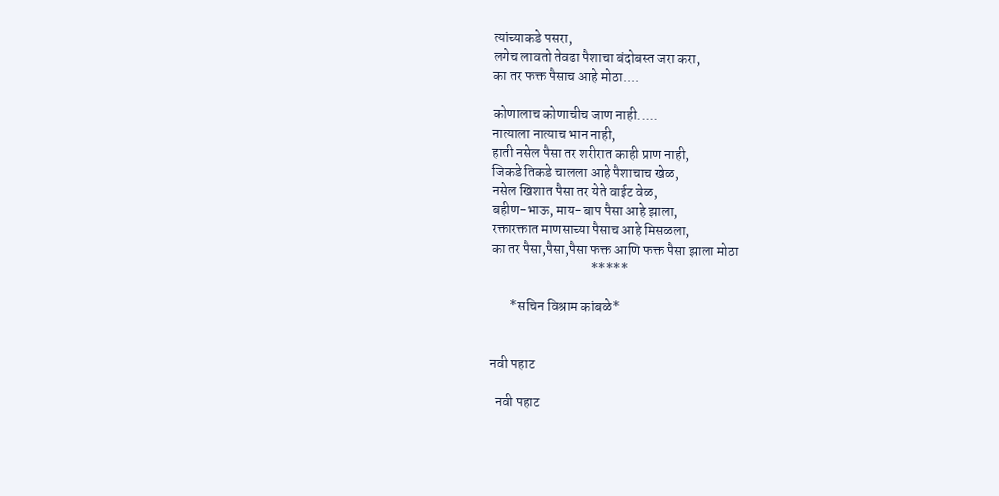त्यांच्याकडे पसरा,
लगेच लावतो तेवढा पैशाचा बंदोबस्त जरा करा,
का तर फक्त पैसाच आहे मोठा....

कोणालाच कोणाचीच जाण नाही.....
नात्याला नात्याच भान नाही,
हाती नसेल पैसा तर शरीरात काही प्राण नाही,
जिकडे तिकडे चालला आहे पैशाचाच खेळ,
नसेल खिशात पैसा तर येते वाईट वेळ,
बहीण-भाऊ, माय-बाप पैसा आहे झाला,
रक्तारक्तात माणसाच्या पैसाच आहे मिसळला,
का तर पैसा,पैसा,पैसा फक्त आणि फक्त पैसा झाला मोठा
                                    *****

       *सचिन विश्राम कांबळे*


नवी पहाट

  नवी पहाट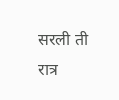सरली ती रात्र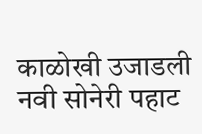काळोखी उजाडली नवी सोनेरी पहाट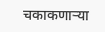चकाकणाऱ्या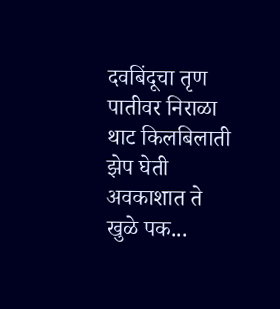दवबिंदूचा तृण पातीवर निराळा थाट किलबिलाती झेप घेती अवकाशात ते खुळे पक...